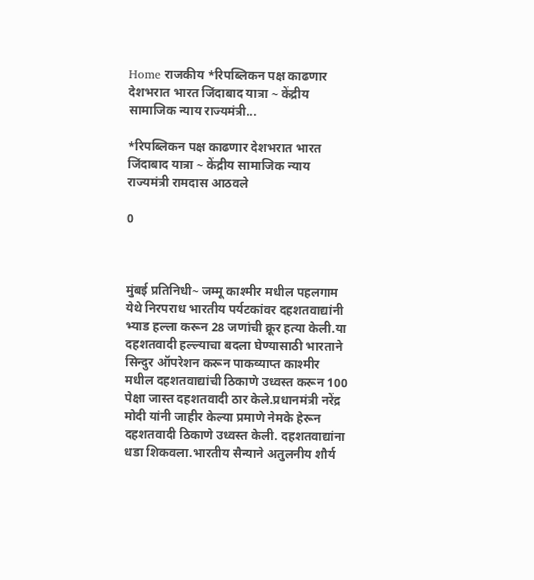Home राजकीय *रिपब्लिकन पक्ष काढणार देशभरात भारत जिंदाबाद यात्रा ~ केंद्रीय सामाजिक न्याय राज्यमंत्री...

*रिपब्लिकन पक्ष काढणार देशभरात भारत जिंदाबाद यात्रा ~ केंद्रीय सामाजिक न्याय राज्यमंत्री रामदास आठवले

0



मुंबई प्रतिनिधी~ जम्मू काश्मीर मधील पहलगाम येथे निरपराध भारतीय पर्यटकांवर दहशतवाद्यांनी भ्याड हल्ला करून 28 जणांची क्रूर हत्या केली.या दहशतवादी हल्ल्याचा बदला घेण्यासाठी भारताने सिन्दुर ऑपरेशन करून पाकव्याप्त काश्मीर मधील दहशतवाद्यांची ठिकाणे उध्वस्त करून 100 पेक्षा जास्त दहशतवादी ठार केले.प्रधानमंत्री नरेंद्र मोदी यांनी जाहीर केल्या प्रमाणे नेमके हेरून दहशतवादी ठिकाणे उध्वस्त केली. दहशतवाद्यांना धडा शिकवला.भारतीय सैन्याने अतुलनीय शौर्य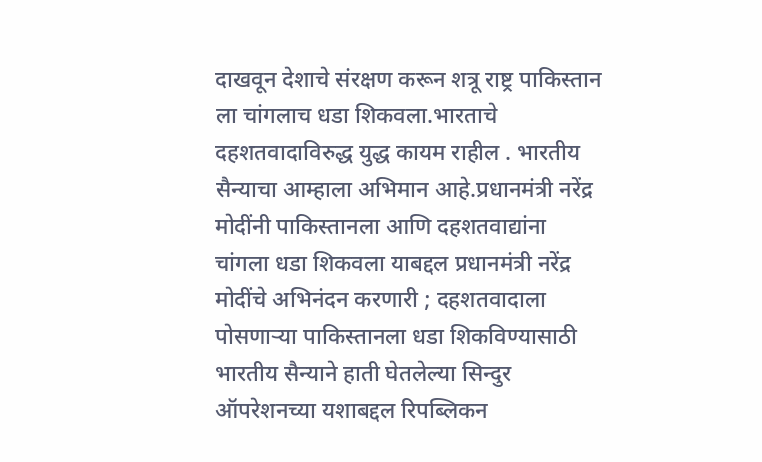दाखवून देशाचे संरक्षण करून शत्रू राष्ट्र पाकिस्तान ला चांगलाच धडा शिकवला.भारताचे दहशतवादाविरुद्ध युद्ध कायम राहील . भारतीय सैन्याचा आम्हाला अभिमान आहे.प्रधानमंत्री नरेंद्र मोदींनी पाकिस्तानला आणि दहशतवाद्यांना चांगला धडा शिकवला याबद्दल प्रधानमंत्री नरेंद्र मोदींचे अभिनंदन करणारी ; दहशतवादाला पोसणाऱ्या पाकिस्तानला धडा शिकविण्यासाठी भारतीय सैन्याने हाती घेतलेल्या सिन्दुर ऑपरेशनच्या यशाबद्दल रिपब्लिकन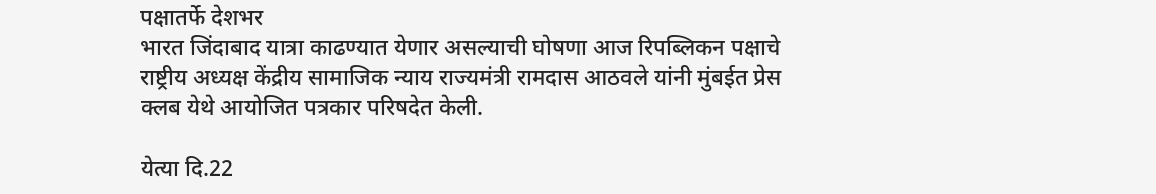पक्षातर्फे देशभर
भारत जिंदाबाद यात्रा काढण्यात येणार असल्याची घोषणा आज रिपब्लिकन पक्षाचे राष्ट्रीय अध्यक्ष केंद्रीय सामाजिक न्याय राज्यमंत्री रामदास आठवले यांनी मुंबईत प्रेस क्लब येथे आयोजित पत्रकार परिषदेत केली.

येत्या दि.22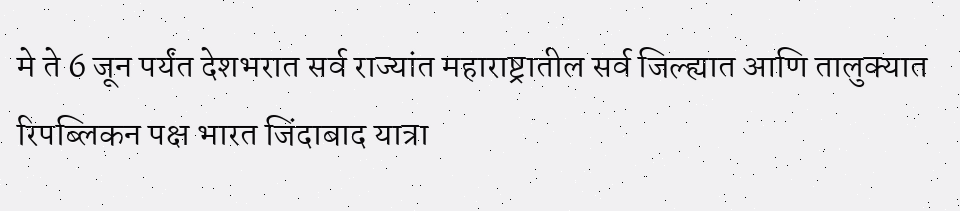मे ते 6 जून पर्यंत देशभरात सर्व राज्यांत महाराष्ट्रातील सर्व जिल्ह्यात आणि तालुक्यात रिपब्लिकन पक्ष भारत जिंदाबाद यात्रा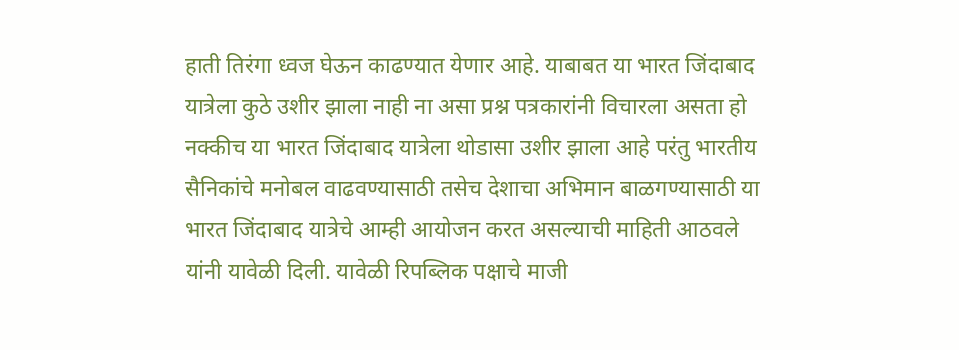हाती तिरंगा ध्वज घेऊन काढण्यात येणार आहे. याबाबत या भारत जिंदाबाद यात्रेला कुठे उशीर झाला नाही ना असा प्रश्न पत्रकारांनी विचारला असता हो नक्कीच या भारत जिंदाबाद यात्रेला थोडासा उशीर झाला आहे परंतु भारतीय सैनिकांचे मनोबल वाढवण्यासाठी तसेच देशाचा अभिमान बाळगण्यासाठी या भारत जिंदाबाद यात्रेचे आम्ही आयोजन करत असल्याची माहिती आठवले यांनी यावेळी दिली. यावेळी रिपब्लिक पक्षाचे माजी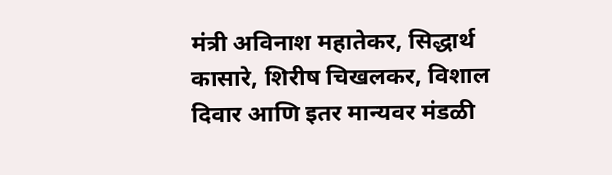मंत्री अविनाश महातेकर, सिद्धार्थ कासारे, शिरीष चिखलकर, विशाल दिवार आणि इतर मान्यवर मंडळी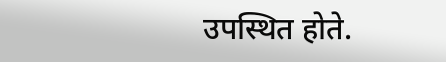उपस्थित होते.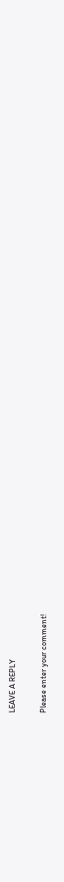LEAVE A REPLY

Please enter your comment!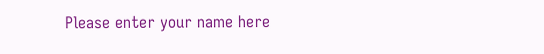Please enter your name here